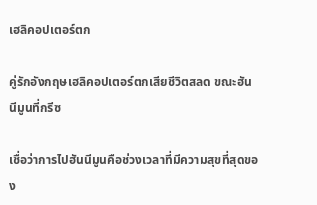เฮลิคอปเตอร์ตก

คู่รักอังกฤษเฮลิคอปเตอร์ตกเสียชีวิตสลด ขณะฮันนีมูนที่กรีซ

เชื่อว่าการไปฮันนีมูนคือช่วงเวลาที่มีความสุขที่สุดของ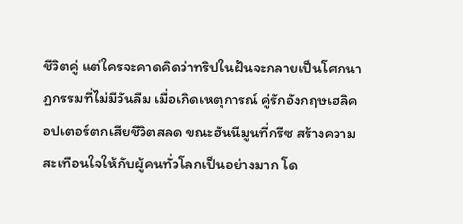ชีวิตคู่ แต่ใครจะคาดคิดว่าทริปในฝันจะกลายเป็นโศกนาฏกรรมที่ไม่มีวันลืม เมื่อเกิดเหตุการณ์ คู่รักอังกฤษเฮลิคอปเตอร์ตกเสียชีวิตสลด ขณะฮันนีมูนที่กรีซ สร้างความสะเทือนใจให้กับผู้คนทั่วโลกเป็นอย่างมาก โด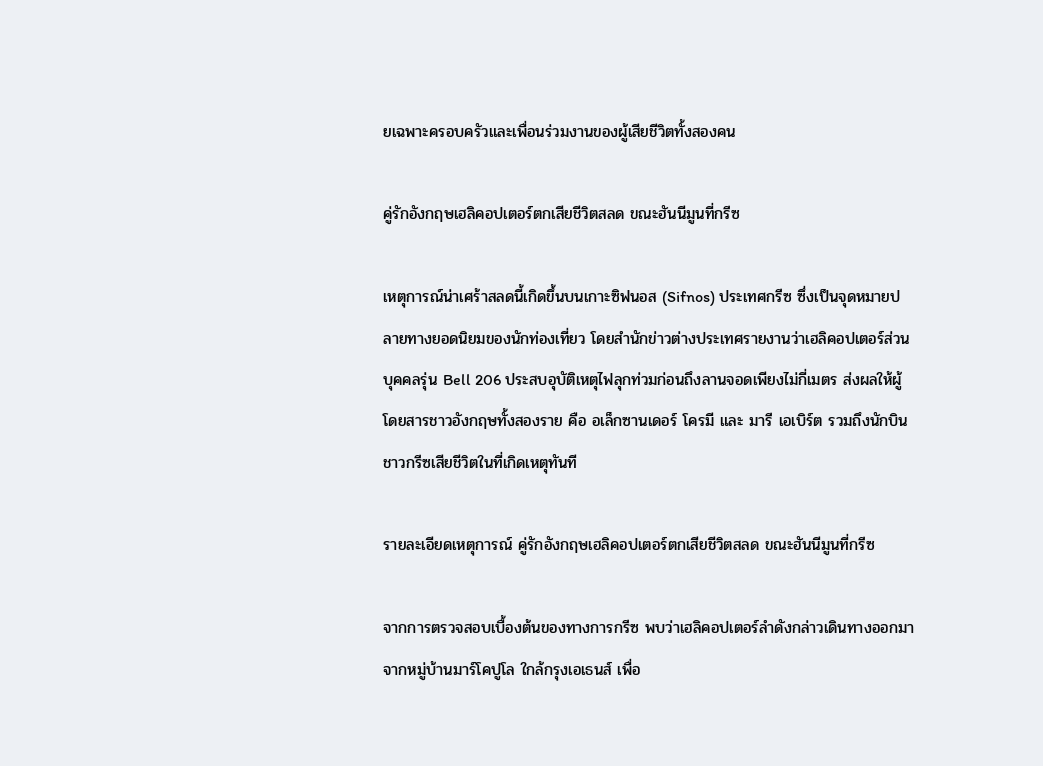ยเฉพาะครอบครัวและเพื่อนร่วมงานของผู้เสียชีวิตทั้งสองคน

คู่รักอังกฤษเฮลิคอปเตอร์ตกเสียชีวิตสลด ขณะฮันนีมูนที่กรีซ

เหตุการณ์น่าเศร้าสลดนี้เกิดขึ้นบนเกาะซิฟนอส (Sifnos) ประเทศกรีซ ซึ่งเป็นจุดหมายปลายทางยอดนิยมของนักท่องเที่ยว โดยสำนักข่าวต่างประเทศรายงานว่าเฮลิคอปเตอร์ส่วนบุคคลรุ่น Bell 206 ประสบอุบัติเหตุไฟลุกท่วมก่อนถึงลานจอดเพียงไม่กี่เมตร ส่งผลให้ผู้โดยสารชาวอังกฤษทั้งสองราย คือ อเล็กซานเดอร์ โครมี และ มารี เอเบิร์ต รวมถึงนักบินชาวกรีซเสียชีวิตในที่เกิดเหตุทันที

รายละเอียดเหตุการณ์ คู่รักอังกฤษเฮลิคอปเตอร์ตกเสียชีวิตสลด ขณะฮันนีมูนที่กรีซ

จากการตรวจสอบเบื้องต้นของทางการกรีซ พบว่าเฮลิคอปเตอร์ลำดังกล่าวเดินทางออกมาจากหมู่บ้านมาร์โคปูโล ใกล้กรุงเอเธนส์ เพื่อ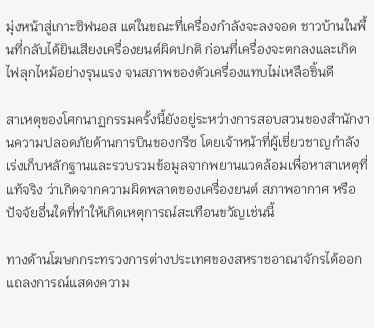มุ่งหน้าสู่เกาะซิฟนอส แต่ในขณะที่เครื่องกำลังจะลงจอด ชาวบ้านในพื้นที่กลับได้ยินเสียงเครื่องยนต์ผิดปกติ ก่อนที่เครื่องจะตกลงและเกิดไฟลุกไหม้อย่างรุนแรง จนสภาพของตัวเครื่องแทบไม่เหลือชิ้นดี

สาเหตุของโศกนาฏกรรมครั้งนี้ยังอยู่ระหว่างการสอบสวนของสำนักงานความปลอดภัยด้านการบินของกรีซ โดยเจ้าหน้าที่ผู้เชี่ยวชาญกำลังเร่งเก็บหลักฐานและรวบรวมข้อมูลจากพยานแวดล้อมเพื่อหาสาเหตุที่แท้จริง ว่าเกิดจากความผิดพลาดของเครื่องยนต์ สภาพอากาศ หรือปัจจัยอื่นใดที่ทำให้เกิดเหตุการณ์สะเทือนขวัญเช่นนี้

ทางด้านโฆษกกระทรวงการต่างประเทศของสหราชอาณาจักรได้ออกแถลงการณ์แสดงความ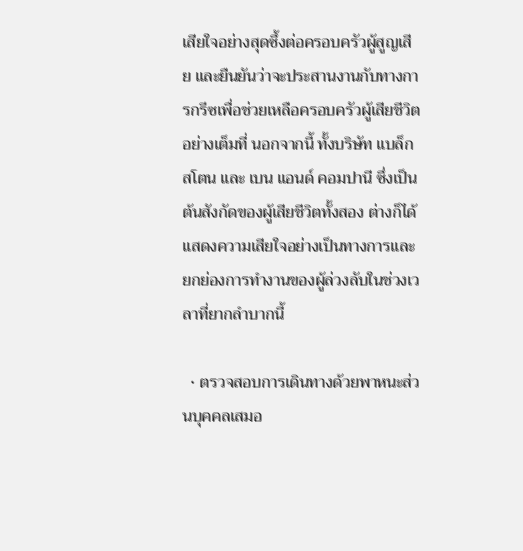เสียใจอย่างสุดซึ้งต่อครอบครัวผู้สูญเสีย และยืนยันว่าจะประสานงานกับทางการกรีซเพื่อช่วยเหลือครอบครัวผู้เสียชีวิตอย่างเต็มที่ นอกจากนี้ ทั้งบริษัท แบล็กสโตน และ เบน แอนด์ คอมปานี ซึ่งเป็นต้นสังกัดของผู้เสียชีวิตทั้งสอง ต่างก็ได้แสดงความเสียใจอย่างเป็นทางการและยกย่องการทำงานของผู้ล่วงลับในช่วงเวลาที่ยากลำบากนี้

  • ตรวจสอบการเดินทางด้วยพาหนะส่วนบุคคลเสมอ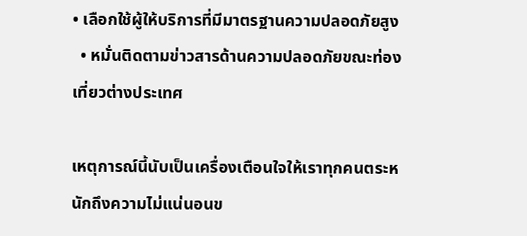• เลือกใช้ผู้ให้บริการที่มีมาตรฐานความปลอดภัยสูง
  • หมั่นติดตามข่าวสารด้านความปลอดภัยขณะท่องเที่ยวต่างประเทศ

เหตุการณ์นี้นับเป็นเครื่องเตือนใจให้เราทุกคนตระหนักถึงความไม่แน่นอนข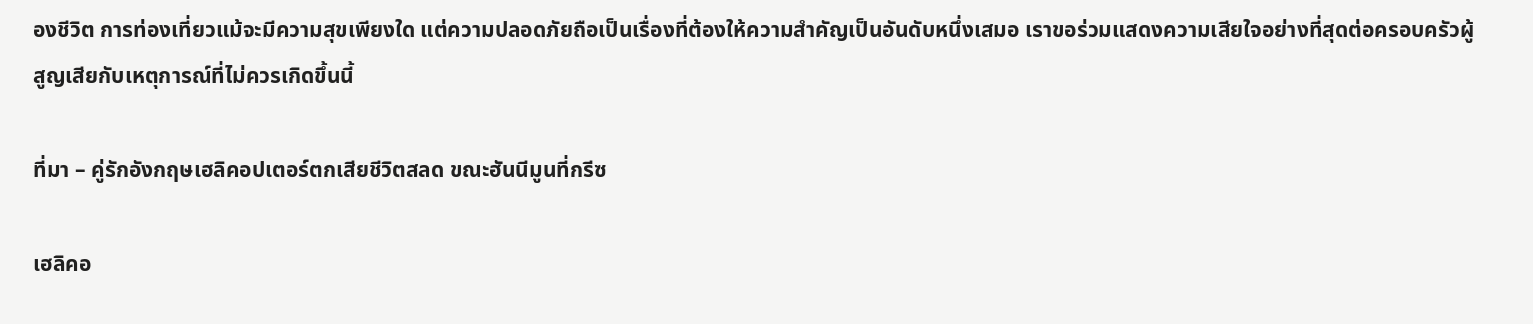องชีวิต การท่องเที่ยวแม้จะมีความสุขเพียงใด แต่ความปลอดภัยถือเป็นเรื่องที่ต้องให้ความสำคัญเป็นอันดับหนึ่งเสมอ เราขอร่วมแสดงความเสียใจอย่างที่สุดต่อครอบครัวผู้สูญเสียกับเหตุการณ์ที่ไม่ควรเกิดขึ้นนี้

ที่มา – คู่รักอังกฤษเฮลิคอปเตอร์ตกเสียชีวิตสลด ขณะฮันนีมูนที่กรีซ

เฮลิคอ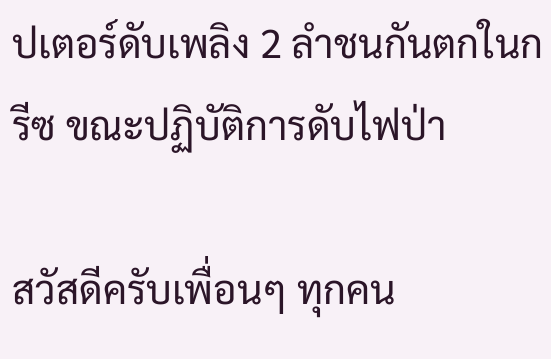ปเตอร์ดับเพลิง 2 ลำชนกันตกในกรีซ ขณะปฏิบัติการดับไฟป่า

สวัสดีครับเพื่อนๆ ทุกคน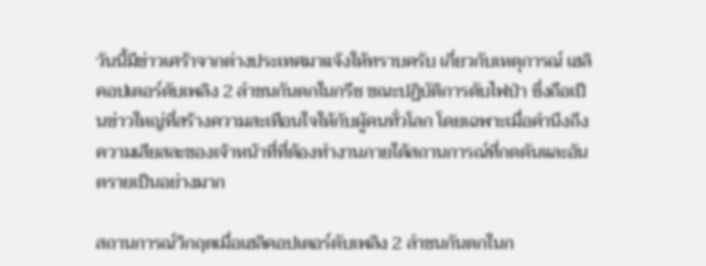วันนี้มีข่าวเศร้าจากต่างประเทศมาแจ้งให้ทราบครับ เกี่ยวกับเหตุการณ์ เฮลิคอปเตอร์ดับเพลิง 2 ลำชนกันตกในกรีซ ขณะปฏิบัติการดับไฟป่า ซึ่งถือเป็นข่าวใหญ่ที่สร้างความสะเทือนใจให้กับผู้คนทั่วโลก โดยเฉพาะเมื่อคำนึงถึงความเสียสละของเจ้าหน้าที่ที่ต้องทำงานภายใต้สถานการณ์ที่กดดันและอันตรายเป็นอย่างมาก

สถานการณ์วิกฤตเมื่อเฮลิคอปเตอร์ดับเพลิง 2 ลำชนกันตกในก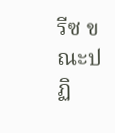รีซ ขณะปฏิ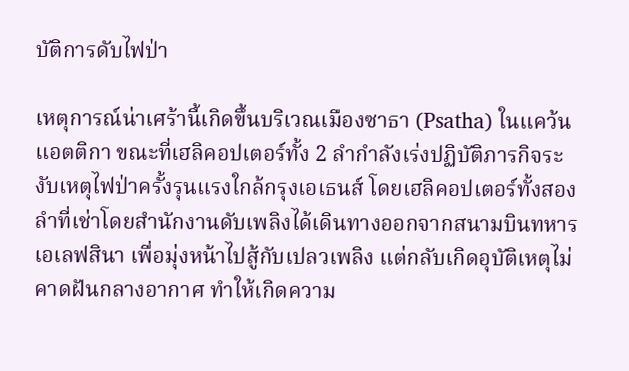บัติการดับไฟป่า

เหตุการณ์น่าเศร้านี้เกิดขึ้นบริเวณเมืองซาธา (Psatha) ในแคว้นแอตติกา ขณะที่เฮลิคอปเตอร์ทั้ง 2 ลำกำลังเร่งปฏิบัติภารกิจระงับเหตุไฟป่าครั้งรุนแรงใกล้กรุงเอเธนส์ โดยเฮลิคอปเตอร์ทั้งสองลำที่เช่าโดยสำนักงานดับเพลิงได้เดินทางออกจากสนามบินทหารเอเลฟสินา เพื่อมุ่งหน้าไปสู้กับเปลวเพลิง แต่กลับเกิดอุบัติเหตุไม่คาดฝันกลางอากาศ ทำให้เกิดความ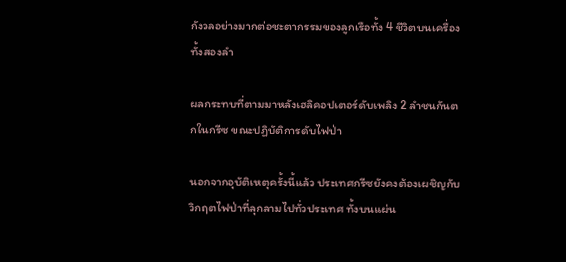กังวลอย่างมากต่อชะตากรรมของลูกเรือทั้ง 4 ชีวิตบนเครื่องทั้งสองลำ

ผลกระทบที่ตามมาหลังเฮลิคอปเตอร์ดับเพลิง 2 ลำชนกันตกในกรีซ ขณะปฏิบัติการดับไฟป่า

นอกจากอุบัติเหตุครั้งนี้แล้ว ประเทศกรีซยังคงต้องเผชิญกับวิกฤตไฟป่าที่ลุกลามไปทั่วประเทศ ทั้งบนแผ่น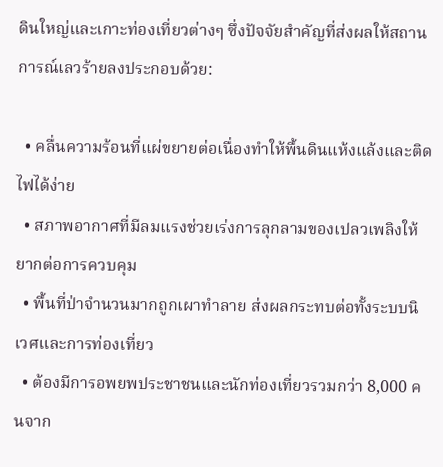ดินใหญ่และเกาะท่องเที่ยวต่างๆ ซึ่งปัจจัยสำคัญที่ส่งผลให้สถานการณ์เลวร้ายลงประกอบด้วย:

  • คลื่นความร้อนที่แผ่ขยายต่อเนื่องทำให้พื้นดินแห้งแล้งและติดไฟได้ง่าย
  • สภาพอากาศที่มีลมแรงช่วยเร่งการลุกลามของเปลวเพลิงให้ยากต่อการควบคุม
  • พื้นที่ป่าจำนวนมากถูกเผาทำลาย ส่งผลกระทบต่อทั้งระบบนิเวศและการท่องเที่ยว
  • ต้องมีการอพยพประชาชนและนักท่องเที่ยวรวมกว่า 8,000 คนจาก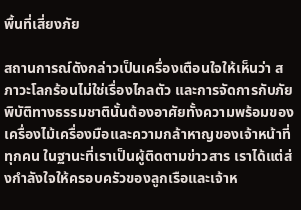พื้นที่เสี่ยงภัย

สถานการณ์ดังกล่าวเป็นเครื่องเตือนใจให้เห็นว่า สภาวะโลกร้อนไม่ใช่เรื่องไกลตัว และการจัดการกับภัยพิบัติทางธรรมชาตินั้นต้องอาศัยทั้งความพร้อมของเครื่องไม้เครื่องมือและความกล้าหาญของเจ้าหน้าที่ทุกคน ในฐานะที่เราเป็นผู้ติดตามข่าวสาร เราได้แต่ส่งกำลังใจให้ครอบครัวของลูกเรือและเจ้าห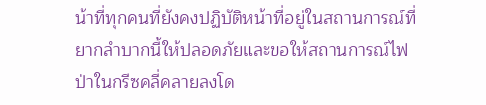น้าที่ทุกคนที่ยังคงปฏิบัติหน้าที่อยู่ในสถานการณ์ที่ยากลำบากนี้ให้ปลอดภัยและขอให้สถานการณ์ไฟป่าในกรีซคลี่คลายลงโด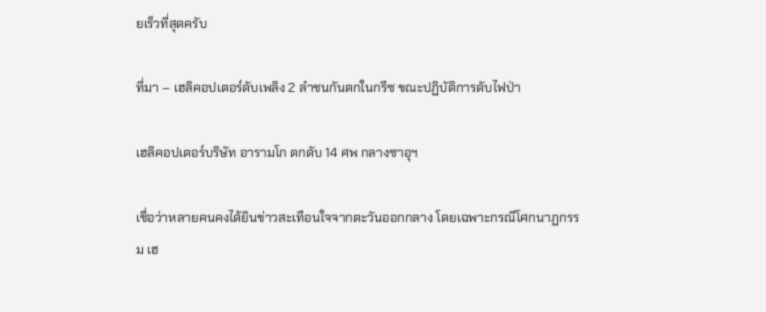ยเร็วที่สุดครับ

ที่มา – เฮลิคอปเตอร์ดับเพลิง 2 ลำชนกันตกในกรีซ ขณะปฏิบัติการดับไฟป่า

เฮลิคอปเตอร์บริษัท อารามโก ตกดับ 14 ศพ กลางซาอุฯ

เชื่อว่าหลายคนคงได้ยินข่าวสะเทือนใจจากตะวันออกกลาง โดยเฉพาะกรณีโศกนาฏกรรม เฮ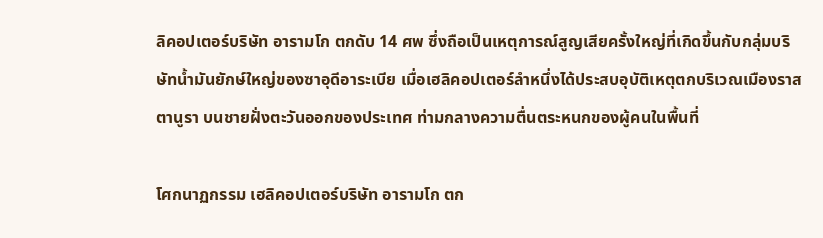ลิคอปเตอร์บริษัท อารามโก ตกดับ 14 ศพ ซึ่งถือเป็นเหตุการณ์สูญเสียครั้งใหญ่ที่เกิดขึ้นกับกลุ่มบริษัทน้ำมันยักษ์ใหญ่ของซาอุดีอาระเบีย เมื่อเฮลิคอปเตอร์ลำหนึ่งได้ประสบอุบัติเหตุตกบริเวณเมืองราส ตานูรา บนชายฝั่งตะวันออกของประเทศ ท่ามกลางความตื่นตระหนกของผู้คนในพื้นที่

โศกนาฏกรรม เฮลิคอปเตอร์บริษัท อารามโก ตก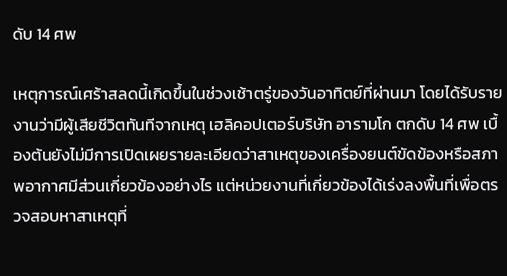ดับ 14 ศพ

เหตุการณ์เศร้าสลดนี้เกิดขึ้นในช่วงเช้าตรู่ของวันอาทิตย์ที่ผ่านมา โดยได้รับรายงานว่ามีผู้เสียชีวิตทันทีจากเหตุ เฮลิคอปเตอร์บริษัท อารามโก ตกดับ 14 ศพ เบื้องต้นยังไม่มีการเปิดเผยรายละเอียดว่าสาเหตุของเครื่องยนต์ขัดข้องหรือสภาพอากาศมีส่วนเกี่ยวข้องอย่างไร แต่หน่วยงานที่เกี่ยวข้องได้เร่งลงพื้นที่เพื่อตรวจสอบหาสาเหตุที่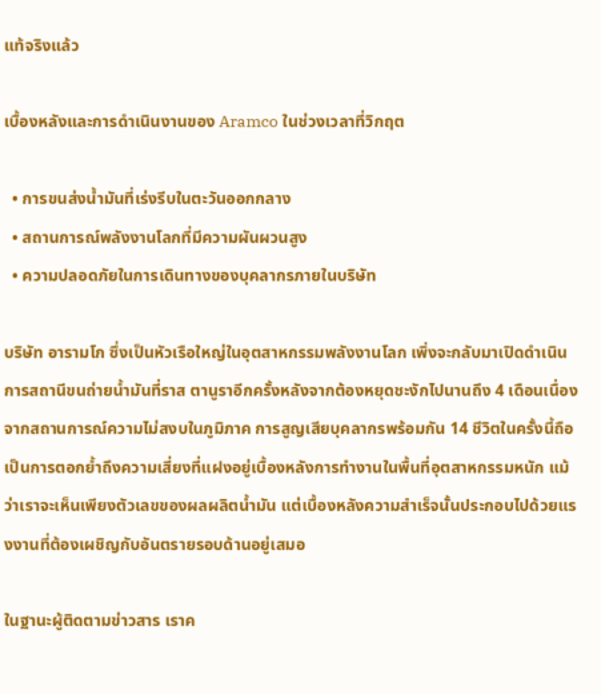แท้จริงแล้ว

เบื้องหลังและการดำเนินงานของ Aramco ในช่วงเวลาที่วิกฤต

  • การขนส่งน้ำมันที่เร่งรีบในตะวันออกกลาง
  • สถานการณ์พลังงานโลกที่มีความผันผวนสูง
  • ความปลอดภัยในการเดินทางของบุคลากรภายในบริษัท

บริษัท อารามโก ซึ่งเป็นหัวเรือใหญ่ในอุตสาหกรรมพลังงานโลก เพิ่งจะกลับมาเปิดดำเนินการสถานีขนถ่ายน้ำมันที่ราส ตานูราอีกครั้งหลังจากต้องหยุดชะงักไปนานถึง 4 เดือนเนื่องจากสถานการณ์ความไม่สงบในภูมิภาค การสูญเสียบุคลากรพร้อมกัน 14 ชีวิตในครั้งนี้ถือเป็นการตอกย้ำถึงความเสี่ยงที่แฝงอยู่เบื้องหลังการทำงานในพื้นที่อุตสาหกรรมหนัก แม้ว่าเราจะเห็นเพียงตัวเลขของผลผลิตน้ำมัน แต่เบื้องหลังความสำเร็จนั้นประกอบไปด้วยแรงงานที่ต้องเผชิญกับอันตรายรอบด้านอยู่เสมอ

ในฐานะผู้ติดตามข่าวสาร เราค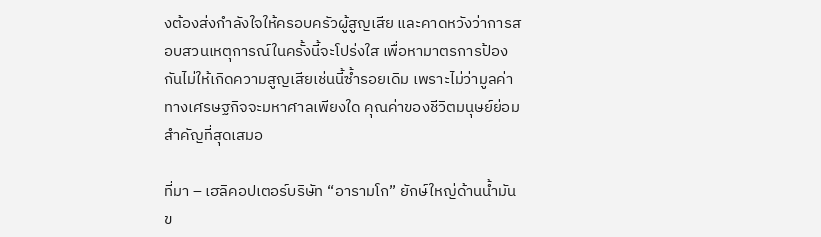งต้องส่งกำลังใจให้ครอบครัวผู้สูญเสีย และคาดหวังว่าการสอบสวนเหตุการณ์ในครั้งนี้จะโปร่งใส เพื่อหามาตรการป้องกันไม่ให้เกิดความสูญเสียเช่นนี้ซ้ำรอยเดิม เพราะไม่ว่ามูลค่าทางเศรษฐกิจจะมหาศาลเพียงใด คุณค่าของชีวิตมนุษย์ย่อมสำคัญที่สุดเสมอ

ที่มา – เฮลิคอปเตอร์บริษัท “อารามโก” ยักษ์ใหญ่ด้านน้ำมันข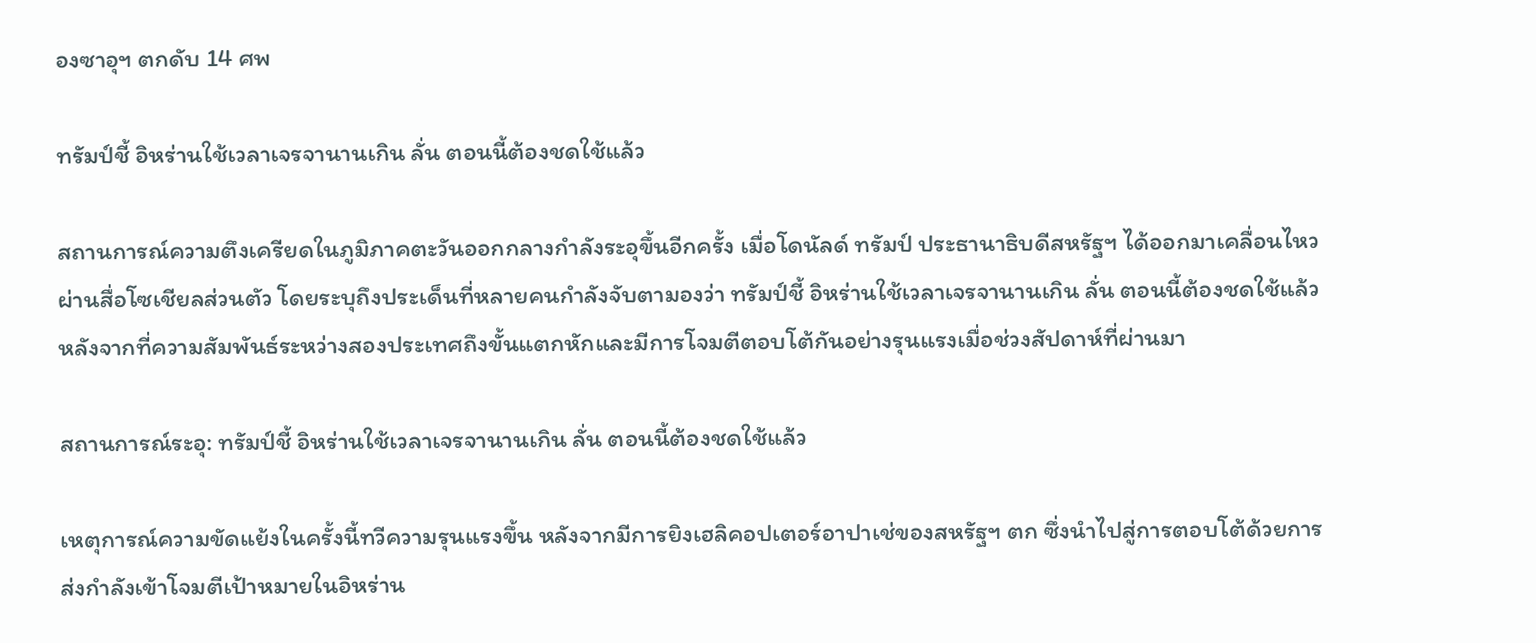องซาอุฯ ตกดับ 14 ศพ

ทรัมป์ชี้ อิหร่านใช้เวลาเจรจานานเกิน ลั่น ตอนนี้ต้องชดใช้แล้ว

สถานการณ์ความตึงเครียดในภูมิภาคตะวันออกกลางกำลังระอุขึ้นอีกครั้ง เมื่อโดนัลด์ ทรัมป์ ประธานาธิบดีสหรัฐฯ ได้ออกมาเคลื่อนไหวผ่านสื่อโซเชียลส่วนตัว โดยระบุถึงประเด็นที่หลายคนกำลังจับตามองว่า ทรัมป์ชี้ อิหร่านใช้เวลาเจรจานานเกิน ลั่น ตอนนี้ต้องชดใช้แล้ว หลังจากที่ความสัมพันธ์ระหว่างสองประเทศถึงขั้นแตกหักและมีการโจมตีตอบโต้กันอย่างรุนแรงเมื่อช่วงสัปดาห์ที่ผ่านมา

สถานการณ์ระอุ: ทรัมป์ชี้ อิหร่านใช้เวลาเจรจานานเกิน ลั่น ตอนนี้ต้องชดใช้แล้ว

เหตุการณ์ความขัดแย้งในครั้งนี้ทวีความรุนแรงขึ้น หลังจากมีการยิงเฮลิคอปเตอร์อาปาเช่ของสหรัฐฯ ตก ซึ่งนำไปสู่การตอบโต้ด้วยการส่งกำลังเข้าโจมตีเป้าหมายในอิหร่าน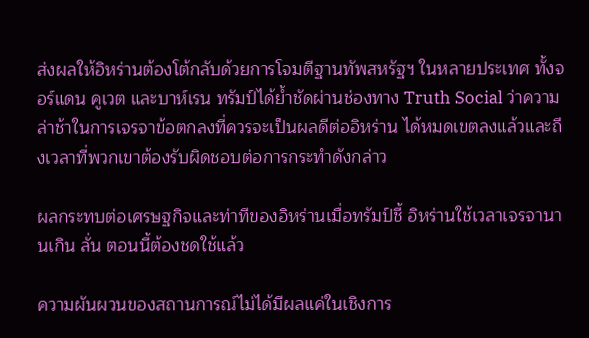ส่งผลให้อิหร่านต้องโต้กลับด้วยการโจมตีฐานทัพสหรัฐฯ ในหลายประเทศ ทั้งจอร์แดน คูเวต และบาห์เรน ทรัมป์ได้ย้ำชัดผ่านช่องทาง Truth Social ว่าความล่าช้าในการเจรจาข้อตกลงที่ควรจะเป็นผลดีต่ออิหร่าน ได้หมดเขตลงแล้วและถึงเวลาที่พวกเขาต้องรับผิดชอบต่อการกระทำดังกล่าว

ผลกระทบต่อเศรษฐกิจและท่าทีของอิหร่านเมื่อทรัมป์ชี้ อิหร่านใช้เวลาเจรจานานเกิน ลั่น ตอนนี้ต้องชดใช้แล้ว

ความผันผวนของสถานการณ์ไม่ได้มีผลแค่ในเชิงการ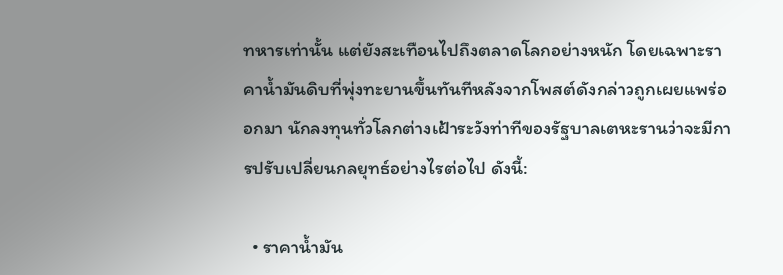ทหารเท่านั้น แต่ยังสะเทือนไปถึงตลาดโลกอย่างหนัก โดยเฉพาะราคาน้ำมันดิบที่พุ่งทะยานขึ้นทันทีหลังจากโพสต์ดังกล่าวถูกเผยแพร่ออกมา นักลงทุนทั่วโลกต่างเฝ้าระวังท่าทีของรัฐบาลเตหะรานว่าจะมีการปรับเปลี่ยนกลยุทธ์อย่างไรต่อไป ดังนี้:

  • ราคาน้ำมัน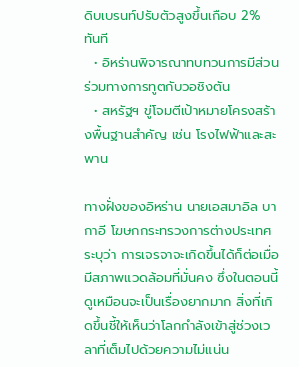ดิบเบรนท์ปรับตัวสูงขึ้นเกือบ 2% ทันที
  • อิหร่านพิจารณาทบทวนการมีส่วนร่วมทางการทูตกับวอชิงตัน
  • สหรัฐฯ ขู่โจมตีเป้าหมายโครงสร้างพื้นฐานสำคัญ เช่น โรงไฟฟ้าและสะพาน

ทางฝั่งของอิหร่าน นายเอสมาอิล บากาอี โฆษกกระทรวงการต่างประเทศระบุว่า การเจรจาจะเกิดขึ้นได้ก็ต่อเมื่อมีสภาพแวดล้อมที่มั่นคง ซึ่งในตอนนี้ดูเหมือนจะเป็นเรื่องยากมาก สิ่งที่เกิดขึ้นชี้ให้เห็นว่าโลกกำลังเข้าสู่ช่วงเวลาที่เต็มไปด้วยความไม่แน่น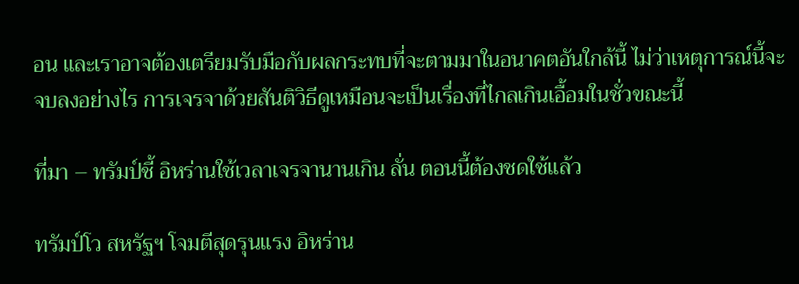อน และเราอาจต้องเตรียมรับมือกับผลกระทบที่จะตามมาในอนาคตอันใกล้นี้ ไม่ว่าเหตุการณ์นี้จะจบลงอย่างไร การเจรจาด้วยสันติวิธีดูเหมือนจะเป็นเรื่องที่ไกลเกินเอื้อมในชั่วขณะนี้

ที่มา – ทรัมป์ชี้ อิหร่านใช้เวลาเจรจานานเกิน ลั่น ตอนนี้ต้องชดใช้แล้ว

ทรัมป์โว สหรัฐฯ โจมตีสุดรุนแรง อิหร่าน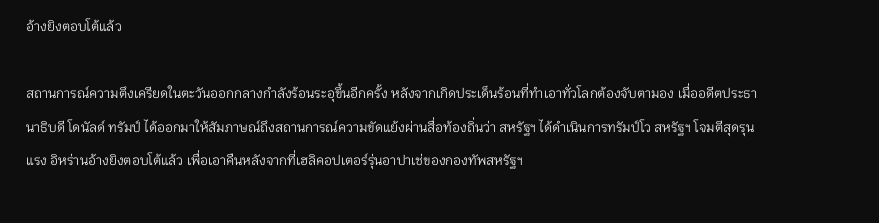อ้างยิงตอบโต้แล้ว

สถานการณ์ความตึงเครียดในตะวันออกกลางกำลังร้อนระอุขึ้นอีกครั้ง หลังจากเกิดประเด็นร้อนที่ทำเอาทั่วโลกต้องจับตามอง เมื่ออดีตประธานาธิบดี โดนัลด์ ทรัมป์ ได้ออกมาให้สัมภาษณ์ถึงสถานการณ์ความขัดแย้งผ่านสื่อท้องถิ่นว่า สหรัฐฯ ได้ดำเนินการทรัมป์โว สหรัฐฯ โจมตีสุดรุนแรง อิหร่านอ้างยิงตอบโต้แล้ว เพื่อเอาคืนหลังจากที่เฮลิคอปเตอร์รุ่นอาปาเช่ของกองทัพสหรัฐฯ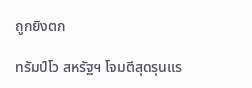ถูกยิงตก

ทรัมป์โว สหรัฐฯ โจมตีสุดรุนแร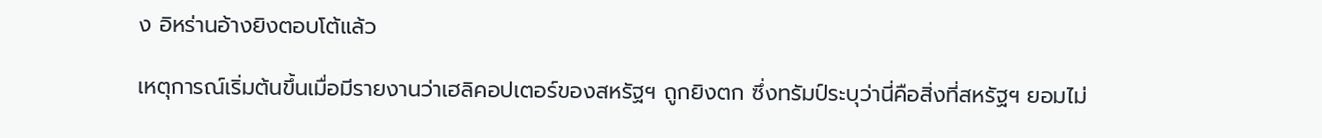ง อิหร่านอ้างยิงตอบโต้แล้ว

เหตุการณ์เริ่มต้นขึ้นเมื่อมีรายงานว่าเฮลิคอปเตอร์ของสหรัฐฯ ถูกยิงตก ซึ่งทรัมป์ระบุว่านี่คือสิ่งที่สหรัฐฯ ยอมไม่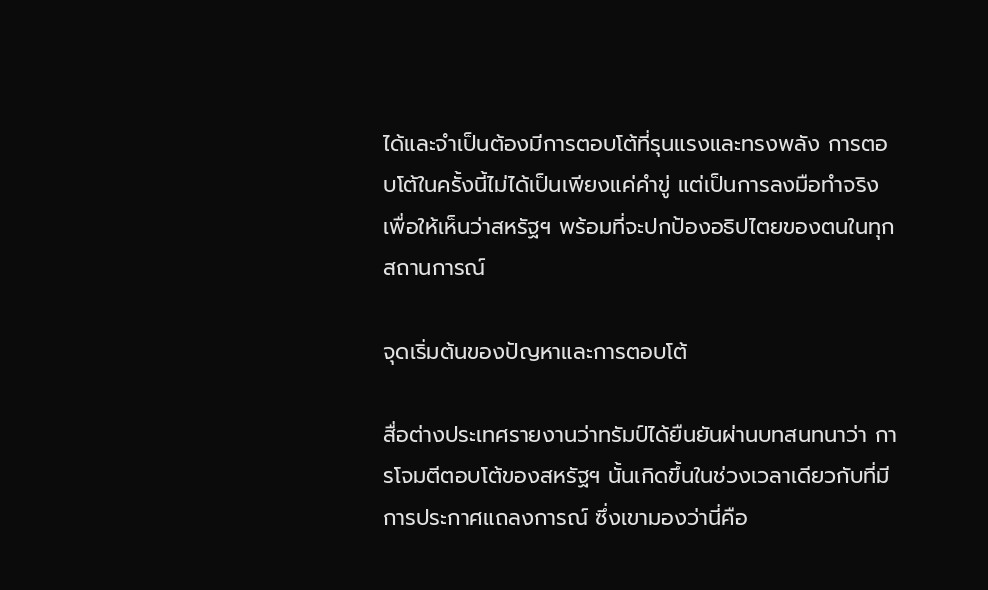ได้และจำเป็นต้องมีการตอบโต้ที่รุนแรงและทรงพลัง การตอบโต้ในครั้งนี้ไม่ได้เป็นเพียงแค่คำขู่ แต่เป็นการลงมือทำจริงเพื่อให้เห็นว่าสหรัฐฯ พร้อมที่จะปกป้องอธิปไตยของตนในทุกสถานการณ์

จุดเริ่มต้นของปัญหาและการตอบโต้

สื่อต่างประเทศรายงานว่าทรัมป์ได้ยืนยันผ่านบทสนทนาว่า การโจมตีตอบโต้ของสหรัฐฯ นั้นเกิดขึ้นในช่วงเวลาเดียวกับที่มีการประกาศแถลงการณ์ ซึ่งเขามองว่านี่คือ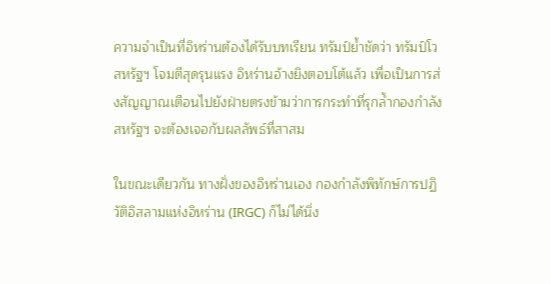ความจำเป็นที่อิหร่านต้องได้รับบทเรียน ทรัมป์ย้ำชัดว่า ทรัมป์โว สหรัฐฯ โจมตีสุดรุนแรง อิหร่านอ้างยิงตอบโต้แล้ว เพื่อเป็นการส่งสัญญาณเตือนไปยังฝ่ายตรงข้ามว่าการกระทำที่รุกล้ำกองกำลังสหรัฐฯ จะต้องเจอกับผลลัพธ์ที่สาสม

ในขณะเดียวกัน ทางฝั่งของอิหร่านเอง กองกำลังพิทักษ์การปฏิวัติอิสลามแห่งอิหร่าน (IRGC) ก็ไม่ได้นิ่ง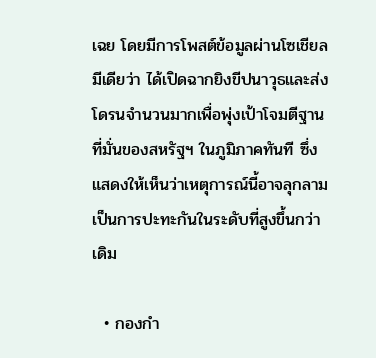เฉย โดยมีการโพสต์ข้อมูลผ่านโซเชียลมีเดียว่า ได้เปิดฉากยิงขีปนาวุธและส่งโดรนจำนวนมากเพื่อพุ่งเป้าโจมตีฐานที่มั่นของสหรัฐฯ ในภูมิภาคทันที ซึ่งแสดงให้เห็นว่าเหตุการณ์นี้อาจลุกลามเป็นการปะทะกันในระดับที่สูงขึ้นกว่าเดิม

  • กองกำ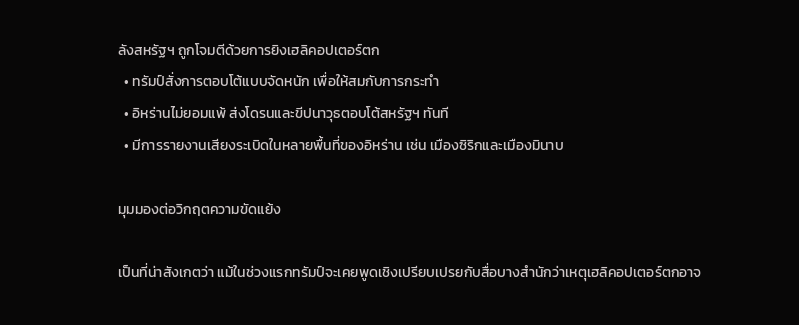ลังสหรัฐฯ ถูกโจมตีด้วยการยิงเฮลิคอปเตอร์ตก
  • ทรัมป์สั่งการตอบโต้แบบจัดหนัก เพื่อให้สมกับการกระทำ
  • อิหร่านไม่ยอมแพ้ ส่งโดรนและขีปนาวุธตอบโต้สหรัฐฯ ทันที
  • มีการรายงานเสียงระเบิดในหลายพื้นที่ของอิหร่าน เช่น เมืองซิริกและเมืองมินาบ

มุมมองต่อวิกฤตความขัดแย้ง

เป็นที่น่าสังเกตว่า แม้ในช่วงแรกทรัมป์จะเคยพูดเชิงเปรียบเปรยกับสื่อบางสำนักว่าเหตุเฮลิคอปเตอร์ตกอาจ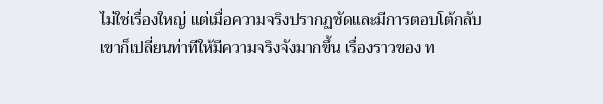ไม่ใช่เรื่องใหญ่ แต่เมื่อความจริงปรากฏชัดและมีการตอบโต้กลับ เขาก็เปลี่ยนท่าทีให้มีความจริงจังมากขึ้น เรื่องราวของ ท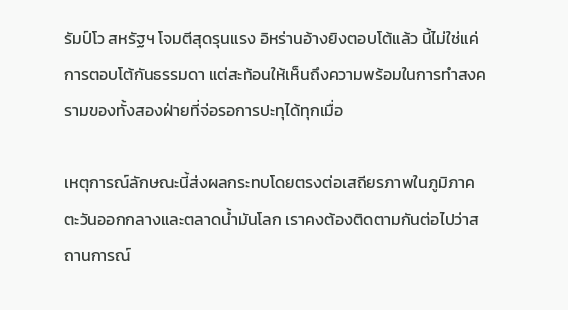รัมป์โว สหรัฐฯ โจมตีสุดรุนแรง อิหร่านอ้างยิงตอบโต้แล้ว นี้ไม่ใช่แค่การตอบโต้กันธรรมดา แต่สะท้อนให้เห็นถึงความพร้อมในการทำสงครามของทั้งสองฝ่ายที่จ่อรอการปะทุได้ทุกเมื่อ

เหตุการณ์ลักษณะนี้ส่งผลกระทบโดยตรงต่อเสถียรภาพในภูมิภาคตะวันออกกลางและตลาดน้ำมันโลก เราคงต้องติดตามกันต่อไปว่าสถานการณ์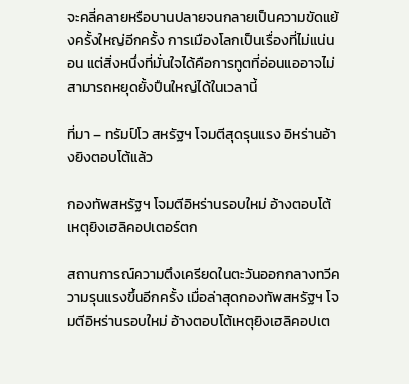จะคลี่คลายหรือบานปลายจนกลายเป็นความขัดแย้งครั้งใหญ่อีกครั้ง การเมืองโลกเป็นเรื่องที่ไม่แน่นอน แต่สิ่งหนึ่งที่มั่นใจได้คือการทูตที่อ่อนแออาจไม่สามารถหยุดยั้งปืนใหญ่ได้ในเวลานี้

ที่มา – ทรัมป์โว สหรัฐฯ โจมตีสุดรุนแรง อิหร่านอ้างยิงตอบโต้แล้ว

กองทัพสหรัฐฯ โจมตีอิหร่านรอบใหม่ อ้างตอบโต้เหตุยิงเฮลิคอปเตอร์ตก

สถานการณ์ความตึงเครียดในตะวันออกกลางทวีความรุนแรงขึ้นอีกครั้ง เมื่อล่าสุดกองทัพสหรัฐฯ โจมตีอิหร่านรอบใหม่ อ้างตอบโต้เหตุยิงเฮลิคอปเต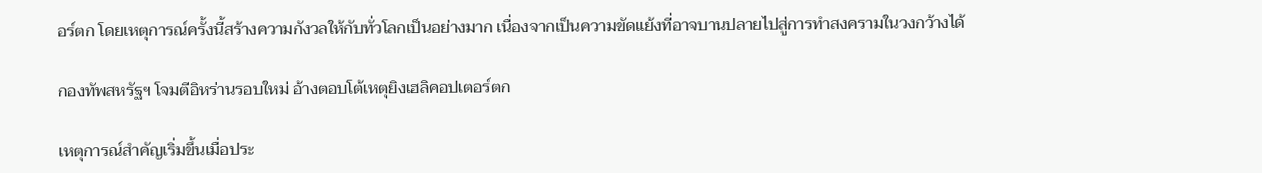อร์ตก โดยเหตุการณ์ครั้งนี้สร้างความกังวลให้กับทั่วโลกเป็นอย่างมาก เนื่องจากเป็นความขัดแย้งที่อาจบานปลายไปสู่การทำสงครามในวงกว้างได้

กองทัพสหรัฐฯ โจมตีอิหร่านรอบใหม่ อ้างตอบโต้เหตุยิงเฮลิคอปเตอร์ตก

เหตุการณ์สำคัญเริ่มขึ้นเมื่อประ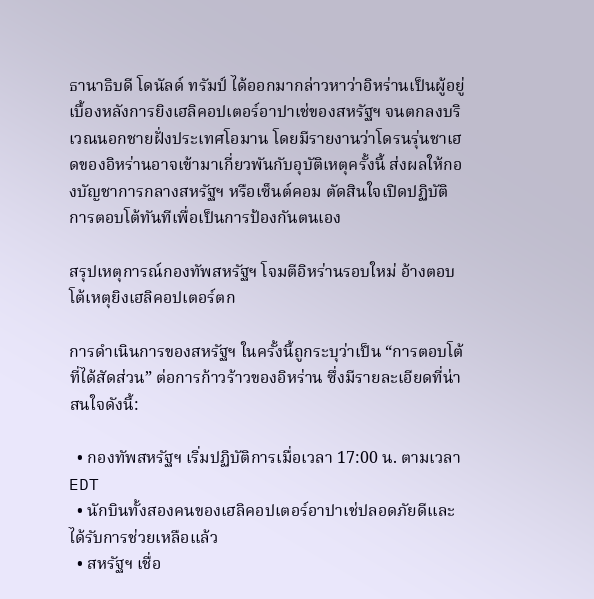ธานาธิบดี โดนัลด์ ทรัมป์ ได้ออกมากล่าวหาว่าอิหร่านเป็นผู้อยู่เบื้องหลังการยิงเฮลิคอปเตอร์อาปาเช่ของสหรัฐฯ จนตกลงบริเวณนอกชายฝั่งประเทศโอมาน โดยมีรายงานว่าโดรนรุ่นชาเฮดของอิหร่านอาจเข้ามาเกี่ยวพันกับอุบัติเหตุครั้งนี้ ส่งผลให้กองบัญชาการกลางสหรัฐฯ หรือเซ็นต์คอม ตัดสินใจเปิดปฏิบัติการตอบโต้ทันทีเพื่อเป็นการป้องกันตนเอง

สรุปเหตุการณ์กองทัพสหรัฐฯ โจมตีอิหร่านรอบใหม่ อ้างตอบโต้เหตุยิงเฮลิคอปเตอร์ตก

การดำเนินการของสหรัฐฯ ในครั้งนี้ถูกระบุว่าเป็น “การตอบโต้ที่ได้สัดส่วน” ต่อการก้าวร้าวของอิหร่าน ซึ่งมีรายละเอียดที่น่าสนใจดังนี้:

  • กองทัพสหรัฐฯ เริ่มปฏิบัติการเมื่อเวลา 17:00 น. ตามเวลา EDT
  • นักบินทั้งสองคนของเฮลิคอปเตอร์อาปาเช่ปลอดภัยดีและได้รับการช่วยเหลือแล้ว
  • สหรัฐฯ เชื่อ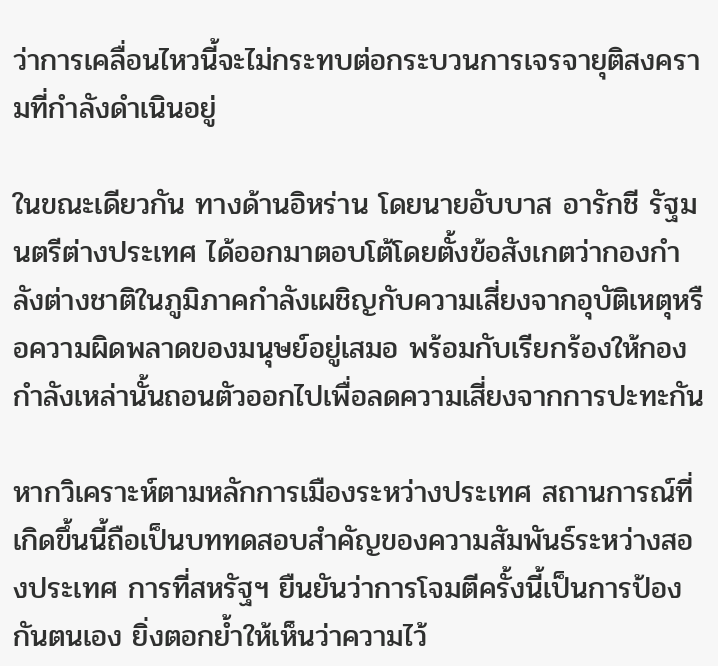ว่าการเคลื่อนไหวนี้จะไม่กระทบต่อกระบวนการเจรจายุติสงครามที่กำลังดำเนินอยู่

ในขณะเดียวกัน ทางด้านอิหร่าน โดยนายอับบาส อารักชี รัฐมนตรีต่างประเทศ ได้ออกมาตอบโต้โดยตั้งข้อสังเกตว่ากองกำลังต่างชาติในภูมิภาคกำลังเผชิญกับความเสี่ยงจากอุบัติเหตุหรือความผิดพลาดของมนุษย์อยู่เสมอ พร้อมกับเรียกร้องให้กองกำลังเหล่านั้นถอนตัวออกไปเพื่อลดความเสี่ยงจากการปะทะกัน

หากวิเคราะห์ตามหลักการเมืองระหว่างประเทศ สถานการณ์ที่เกิดขึ้นนี้ถือเป็นบททดสอบสำคัญของความสัมพันธ์ระหว่างสองประเทศ การที่สหรัฐฯ ยืนยันว่าการโจมตีครั้งนี้เป็นการป้องกันตนเอง ยิ่งตอกย้ำให้เห็นว่าความไว้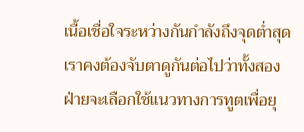เนื้อเชื่อใจระหว่างกันกำลังถึงจุดต่ำสุด เราคงต้องจับตาดูกันต่อไปว่าทั้งสองฝ่ายจะเลือกใช้แนวทางการทูตเพื่อยุ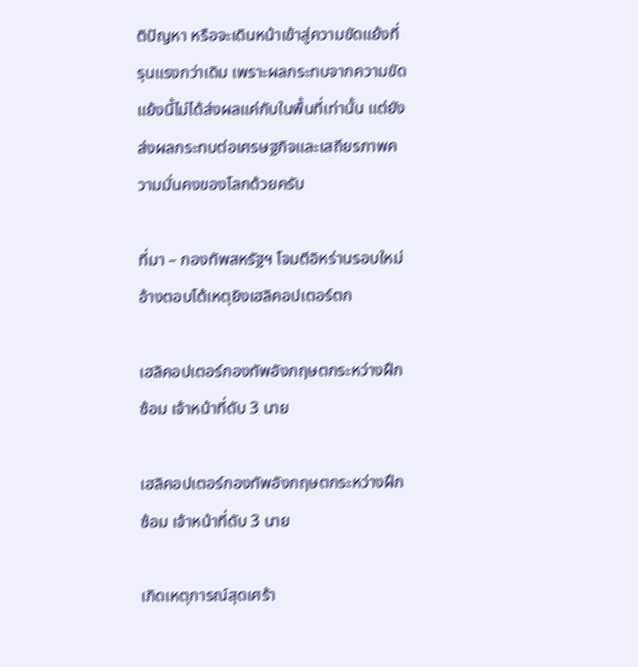ติปัญหา หรือจะเดินหน้าเข้าสู่ความขัดแย้งที่รุนแรงกว่าเดิม เพราะผลกระทบจากความขัดแย้งนี้ไม่ได้ส่งผลแค่กับในพื้นที่เท่านั้น แต่ยังส่งผลกระทบต่อเศรษฐกิจและเสถียรภาพความมั่นคงของโลกด้วยครับ

ที่มา – กองทัพสหรัฐฯ โจมตีอิหร่านรอบใหม่ อ้างตอบโต้เหตุยิงเฮลิคอปเตอร์ตก

เฮลิคอปเตอร์กองทัพอังกฤษตกระหว่างฝึกซ้อม เจ้าหน้าที่ดับ 3 นาย

เฮลิคอปเตอร์กองทัพอังกฤษตกระหว่างฝึกซ้อม เจ้าหน้าที่ดับ 3 นาย

เกิดเหตุการณ์สุดเศร้า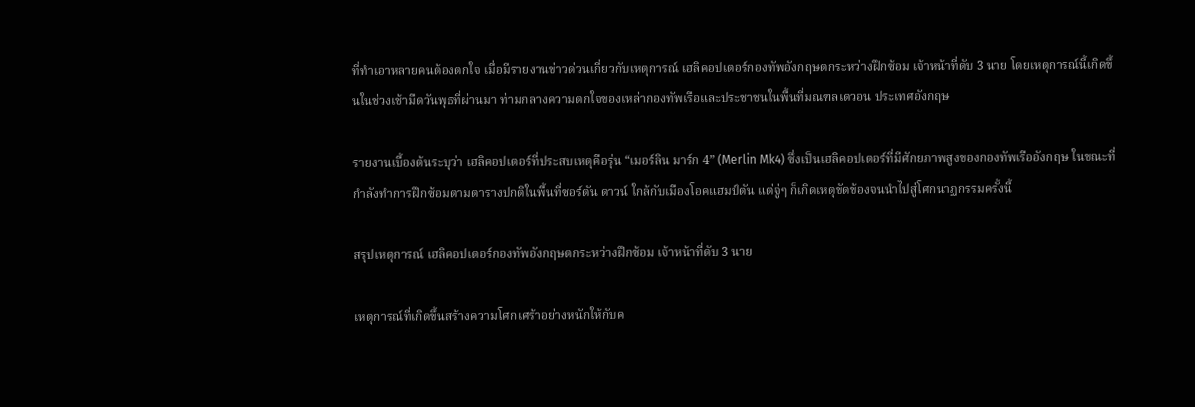ที่ทำเอาหลายคนต้องตกใจ เมื่อมีรายงานข่าวด่วนเกี่ยวกับเหตุการณ์ เฮลิคอปเตอร์กองทัพอังกฤษตกระหว่างฝึกซ้อม เจ้าหน้าที่ดับ 3 นาย โดยเหตุการณ์นี้เกิดขึ้นในช่วงเช้ามืดวันพุธที่ผ่านมา ท่ามกลางความตกใจของเหล่ากองทัพเรือและประชาชนในพื้นที่มณฑลเดวอน ประเทศอังกฤษ

รายงานเบื้องต้นระบุว่า เฮลิคอปเตอร์ที่ประสบเหตุคือรุ่น “เมอร์ลิน มาร์ก 4” (Merlin Mk4) ซึ่งเป็นเฮลิคอปเตอร์ที่มีศักยภาพสูงของกองทัพเรืออังกฤษ ในขณะที่กำลังทำการฝึกซ้อมตามตารางปกติในพื้นที่ซอร์ตัน ดาวน์ ใกล้กับเมืองโอคแฮมป์ตัน แต่จู่ๆ ก็เกิดเหตุขัดข้องจนนำไปสู่โศกนาฏกรรมครั้งนี้

สรุปเหตุการณ์ เฮลิคอปเตอร์กองทัพอังกฤษตกระหว่างฝึกซ้อม เจ้าหน้าที่ดับ 3 นาย

เหตุการณ์ที่เกิดขึ้นสร้างความโศกเศร้าอย่างหนักให้กับค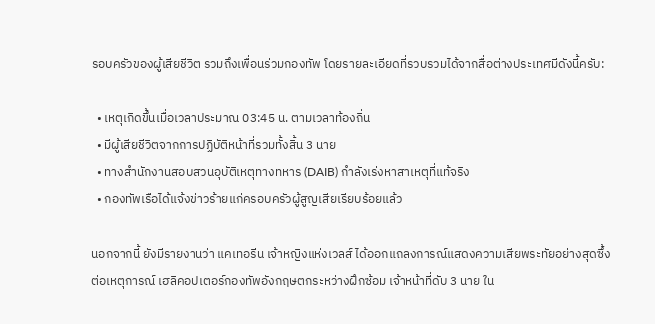รอบครัวของผู้เสียชีวิต รวมถึงเพื่อนร่วมกองทัพ โดยรายละเอียดที่รวบรวมได้จากสื่อต่างประเทศมีดังนี้ครับ:

  • เหตุเกิดขึ้นเมื่อเวลาประมาณ 03:45 น. ตามเวลาท้องถิ่น
  • มีผู้เสียชีวิตจากการปฏิบัติหน้าที่รวมทั้งสิ้น 3 นาย
  • ทางสำนักงานสอบสวนอุบัติเหตุทางทหาร (DAIB) กำลังเร่งหาสาเหตุที่แท้จริง
  • กองทัพเรือได้แจ้งข่าวร้ายแก่ครอบครัวผู้สูญเสียเรียบร้อยแล้ว

นอกจากนี้ ยังมีรายงานว่า แคเทอรีน เจ้าหญิงแห่งเวลส์ ได้ออกแถลงการณ์แสดงความเสียพระทัยอย่างสุดซึ้งต่อเหตุการณ์ เฮลิคอปเตอร์กองทัพอังกฤษตกระหว่างฝึกซ้อม เจ้าหน้าที่ดับ 3 นาย ใน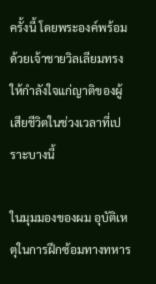ครั้งนี้ โดยพระองค์พร้อมด้วยเจ้าชายวิลเลียมทรงให้กำลังใจแก่ญาติของผู้เสียชีวิตในช่วงเวลาที่เปราะบางนี้

ในมุมมองของผม อุบัติเหตุในการฝึกซ้อมทางทหาร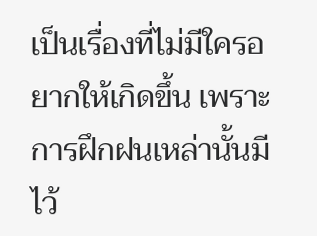เป็นเรื่องที่ไม่มีใครอยากให้เกิดขึ้น เพราะการฝึกฝนเหล่านั้นมีไว้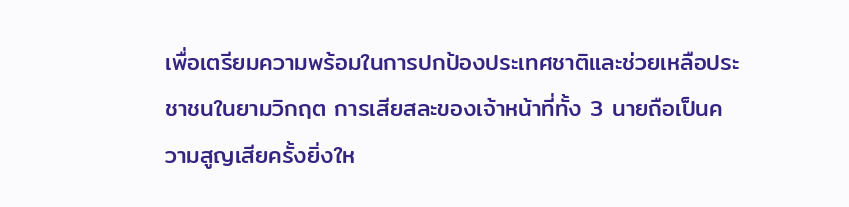เพื่อเตรียมความพร้อมในการปกป้องประเทศชาติและช่วยเหลือประชาชนในยามวิกฤต การเสียสละของเจ้าหน้าที่ทั้ง 3 นายถือเป็นความสูญเสียครั้งยิ่งให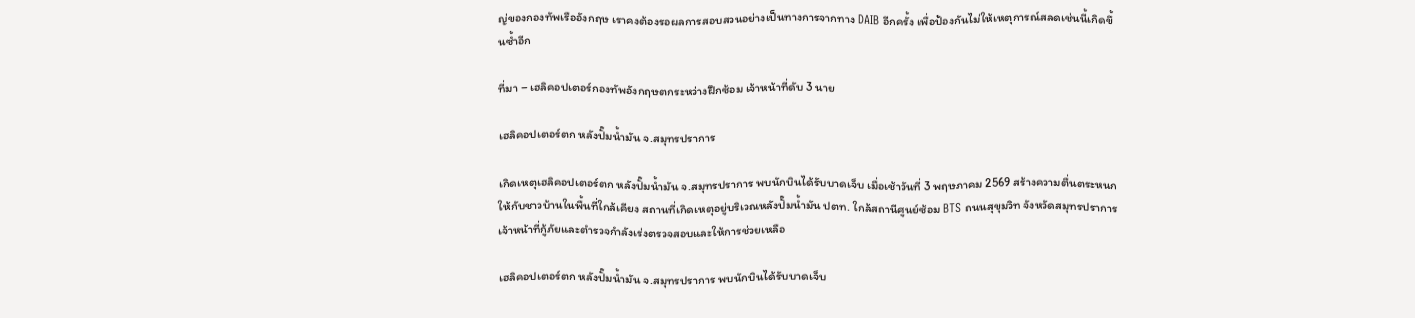ญ่ของกองทัพเรืออังกฤษ เราคงต้องรอผลการสอบสวนอย่างเป็นทางการจากทาง DAIB อีกครั้ง เพื่อป้องกันไม่ให้เหตุการณ์สลดเช่นนี้เกิดขึ้นซ้ำอีก

ที่มา – เฮลิคอปเตอร์กองทัพอังกฤษตกระหว่างฝึกซ้อม เจ้าหน้าที่ดับ 3 นาย

เฮลิคอปเตอร์ตก หลังปั๊มน้ำมัน จ.สมุทรปราการ

เกิดเหตุเฮลิคอปเตอร์ตก หลังปั๊มน้ำมัน จ.สมุทรปราการ พบนักบินได้รับบาดเจ็บ เมื่อเช้าวันที่ 3 พฤษภาคม 2569 สร้างความตื่นตระหนกให้กับชาวบ้านในพื้นที่ใกล้เคียง สถานที่เกิดเหตุอยู่บริเวณหลังปั๊มน้ำมัน ปตท. ใกล้สถานีศูนย์ซ้อม BTS ถนนสุขุมวิท จังหวัดสมุทรปราการ เจ้าหน้าที่กู้ภัยและตำรวจกำลังเร่งตรวจสอบและให้การช่วยเหลือ

เฮลิคอปเตอร์ตก หลังปั๊มน้ำมัน จ.สมุทรปราการ พบนักบินได้รับบาดเจ็บ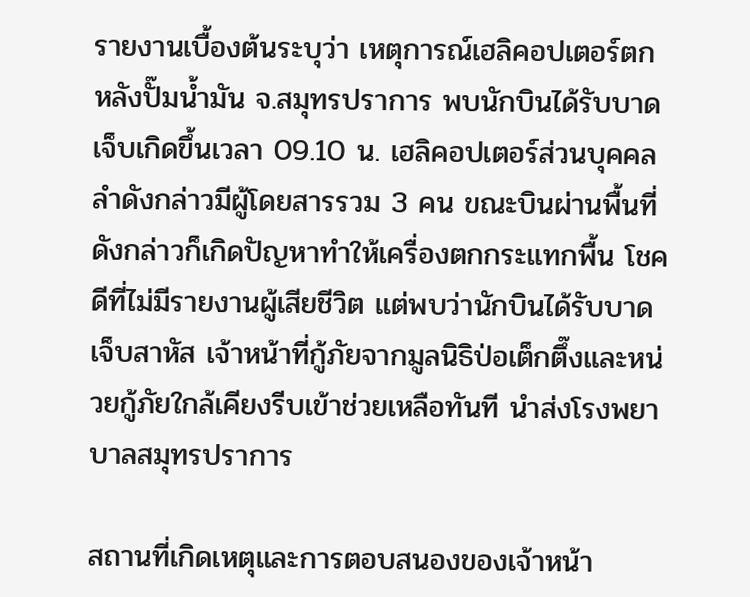รายงานเบื้องต้นระบุว่า เหตุการณ์เฮลิคอปเตอร์ตก หลังปั๊มน้ำมัน จ.สมุทรปราการ พบนักบินได้รับบาดเจ็บเกิดขึ้นเวลา 09.10 น. เฮลิคอปเตอร์ส่วนบุคคลลำดังกล่าวมีผู้โดยสารรวม 3 คน ขณะบินผ่านพื้นที่ดังกล่าวก็เกิดปัญหาทำให้เครื่องตกกระแทกพื้น โชคดีที่ไม่มีรายงานผู้เสียชีวิต แต่พบว่านักบินได้รับบาดเจ็บสาหัส เจ้าหน้าที่กู้ภัยจากมูลนิธิป่อเต็กตึ๊งและหน่วยกู้ภัยใกล้เคียงรีบเข้าช่วยเหลือทันที นำส่งโรงพยาบาลสมุทรปราการ

สถานที่เกิดเหตุและการตอบสนองของเจ้าหน้า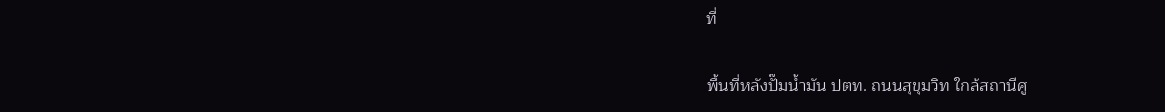ที่

พื้นที่หลังปั๊มน้ำมัน ปตท. ถนนสุขุมวิท ใกล้สถานีศู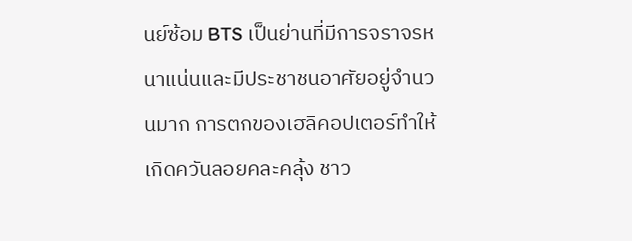นย์ซ้อม BTS เป็นย่านที่มีการจราจรหนาแน่นและมีประชาชนอาศัยอยู่จำนวนมาก การตกของเฮลิคอปเตอร์ทำให้เกิดควันลอยคละคลุ้ง ชาว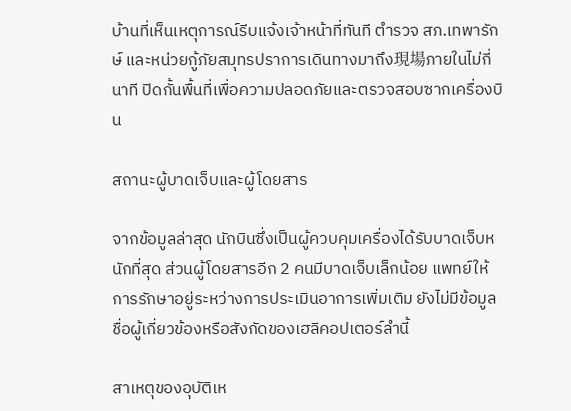บ้านที่เห็นเหตุการณ์รีบแจ้งเจ้าหน้าที่ทันที ตำรวจ สภ.เทพารักษ์ และหน่วยกู้ภัยสมุทรปราการเดินทางมาถึง現場ภายในไม่กี่นาที ปิดกั้นพื้นที่เพื่อความปลอดภัยและตรวจสอบซากเครื่องบิน

สถานะผู้บาดเจ็บและผู้โดยสาร

จากข้อมูลล่าสุด นักบินซึ่งเป็นผู้ควบคุมเครื่องได้รับบาดเจ็บหนักที่สุด ส่วนผู้โดยสารอีก 2 คนมีบาดเจ็บเล็กน้อย แพทย์ให้การรักษาอยู่ระหว่างการประเมินอาการเพิ่มเติม ยังไม่มีข้อมูลชื่อผู้เกี่ยวข้องหรือสังกัดของเฮลิคอปเตอร์ลำนี้

สาเหตุของอุบัติเห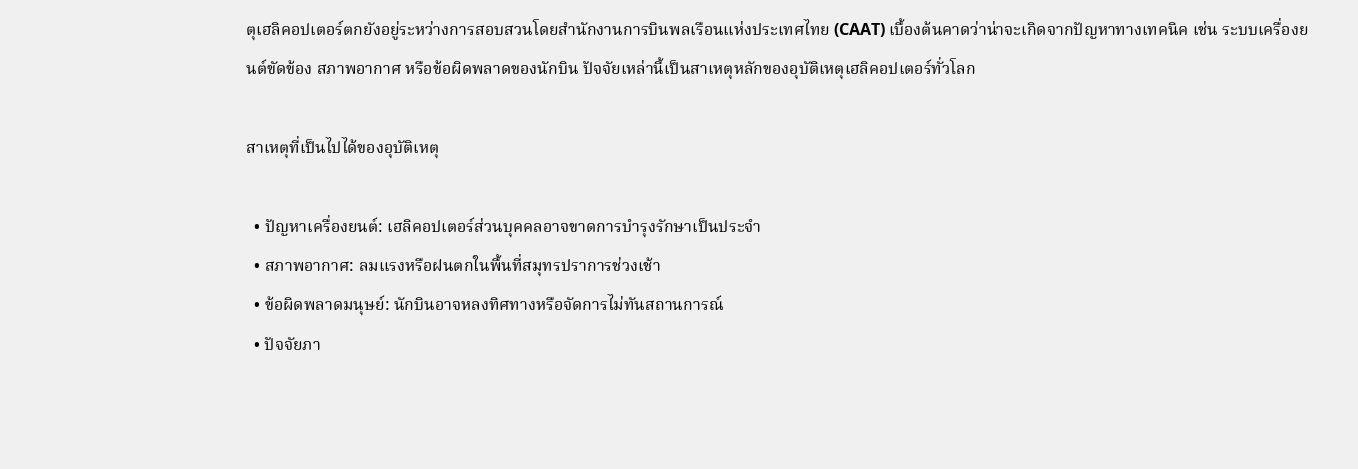ตุเฮลิคอปเตอร์ตกยังอยู่ระหว่างการสอบสวนโดยสำนักงานการบินพลเรือนแห่งประเทศไทย (CAAT) เบื้องต้นคาดว่าน่าจะเกิดจากปัญหาทางเทคนิค เช่น ระบบเครื่องยนต์ขัดข้อง สภาพอากาศ หรือข้อผิดพลาดของนักบิน ปัจจัยเหล่านี้เป็นสาเหตุหลักของอุบัติเหตุเฮลิคอปเตอร์ทั่วโลก

สาเหตุที่เป็นไปได้ของอุบัติเหตุ

  • ปัญหาเครื่องยนต์: เฮลิคอปเตอร์ส่วนบุคคลอาจขาดการบำรุงรักษาเป็นประจำ
  • สภาพอากาศ: ลมแรงหรือฝนตกในพื้นที่สมุทรปราการช่วงเช้า
  • ข้อผิดพลาดมนุษย์: นักบินอาจหลงทิศทางหรือจัดการไม่ทันสถานการณ์
  • ปัจจัยภา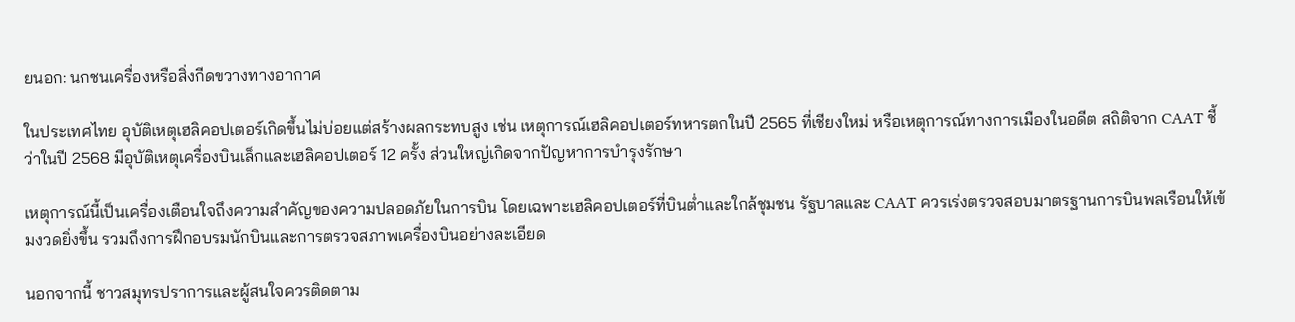ยนอก: นกชนเครื่องหรือสิ่งกีดขวางทางอากาศ

ในประเทศไทย อุบัติเหตุเฮลิคอปเตอร์เกิดขึ้นไม่บ่อยแต่สร้างผลกระทบสูง เช่น เหตุการณ์เฮลิคอปเตอร์ทหารตกในปี 2565 ที่เชียงใหม่ หรือเหตุการณ์ทางการเมืองในอดีต สถิติจาก CAAT ชี้ว่าในปี 2568 มีอุบัติเหตุเครื่องบินเล็กและเฮลิคอปเตอร์ 12 ครั้ง ส่วนใหญ่เกิดจากปัญหาการบำรุงรักษา

เหตุการณ์นี้เป็นเครื่องเตือนใจถึงความสำคัญของความปลอดภัยในการบิน โดยเฉพาะเฮลิคอปเตอร์ที่บินต่ำและใกล้ชุมชน รัฐบาลและ CAAT ควรเร่งตรวจสอบมาตรฐานการบินพลเรือนให้เข้มงวดยิ่งขึ้น รวมถึงการฝึกอบรมนักบินและการตรวจสภาพเครื่องบินอย่างละเอียด

นอกจากนี้ ชาวสมุทรปราการและผู้สนใจควรติดตาม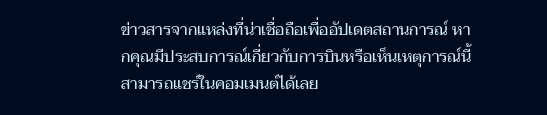ข่าวสารจากแหล่งที่น่าเชื่อถือเพื่ออัปเดตสถานการณ์ หากคุณมีประสบการณ์เกี่ยวกับการบินหรือเห็นเหตุการณ์นี้ สามารถแชร์ในคอมเมนต์ได้เลย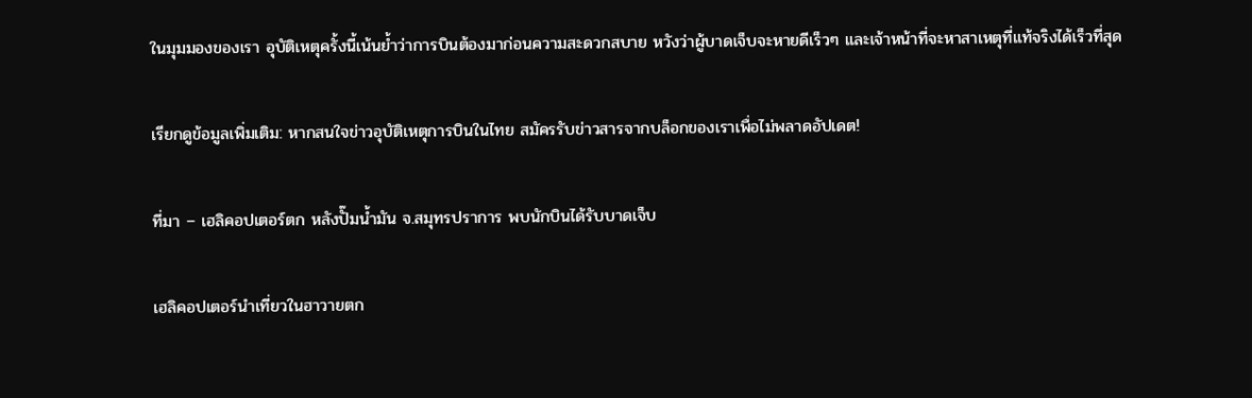ในมุมมองของเรา อุบัติเหตุครั้งนี้เน้นย้ำว่าการบินต้องมาก่อนความสะดวกสบาย หวังว่าผู้บาดเจ็บจะหายดีเร็วๆ และเจ้าหน้าที่จะหาสาเหตุที่แท้จริงได้เร็วที่สุด

เรียกดูข้อมูลเพิ่มเติม: หากสนใจข่าวอุบัติเหตุการบินในไทย สมัครรับข่าวสารจากบล็อกของเราเพื่อไม่พลาดอัปเดต!

ที่มา – เฮลิคอปเตอร์ตก หลังปั๊มน้ำมัน จ.สมุทรปราการ พบนักบินได้รับบาดเจ็บ

เฮลิคอปเตอร์นำเที่ยวในฮาวายตก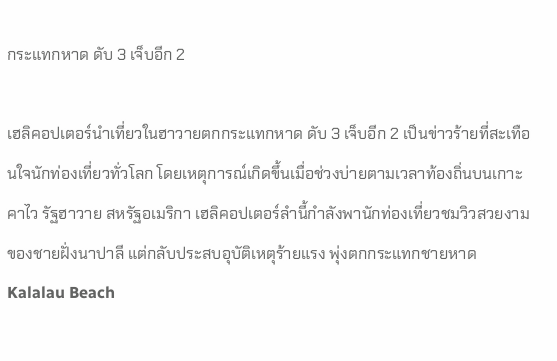กระแทกหาด ดับ 3 เจ็บอีก 2

เฮลิคอปเตอร์นำเที่ยวในฮาวายตกกระแทกหาด ดับ 3 เจ็บอีก 2 เป็นข่าวร้ายที่สะเทือนใจนักท่องเที่ยวทั่วโลก โดยเหตุการณ์เกิดขึ้นเมื่อช่วงบ่ายตามเวลาท้องถิ่นบนเกาะคาไว รัฐฮาวาย สหรัฐอเมริกา เฮลิคอปเตอร์ลำนี้กำลังพานักท่องเที่ยวชมวิวสวยงามของชายฝั่งนาปาลี แต่กลับประสบอุบัติเหตุร้ายแรง พุ่งตกกระแทกชายหาด Kalalau Beach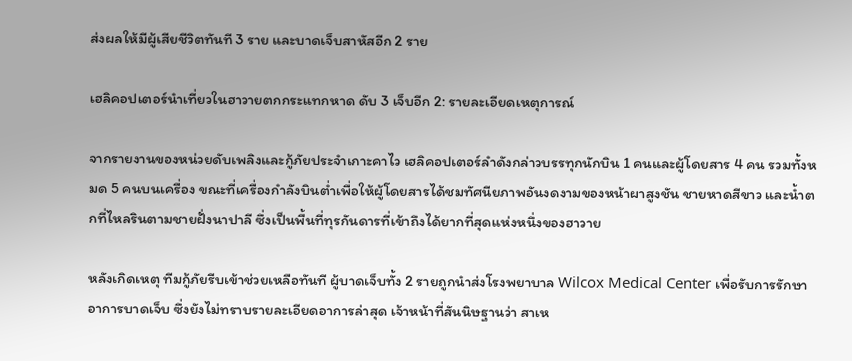ส่งผลให้มีผู้เสียชีวิตทันที 3 ราย และบาดเจ็บสาหัสอีก 2 ราย

เฮลิคอปเตอร์นำเที่ยวในฮาวายตกกระแทกหาด ดับ 3 เจ็บอีก 2: รายละเอียดเหตุการณ์

จากรายงานของหน่วยดับเพลิงและกู้ภัยประจำเกาะคาไว เฮลิคอปเตอร์ลำดังกล่าวบรรทุกนักบิน 1 คนและผู้โดยสาร 4 คน รวมทั้งหมด 5 คนบนเครื่อง ขณะที่เครื่องกำลังบินต่ำเพื่อให้ผู้โดยสารได้ชมทัศนียภาพอันงดงามของหน้าผาสูงชัน ชายหาดสีขาว และน้ำตกที่ไหลรินตามชายฝั่งนาปาลี ซึ่งเป็นพื้นที่ทุรกันดารที่เข้าถึงได้ยากที่สุดแห่งหนึ่งของฮาวาย

หลังเกิดเหตุ ทีมกู้ภัยรีบเข้าช่วยเหลือทันที ผู้บาดเจ็บทั้ง 2 รายถูกนำส่งโรงพยาบาล Wilcox Medical Center เพื่อรับการรักษาอาการบาดเจ็บ ซึ่งยังไม่ทราบรายละเอียดอาการล่าสุด เจ้าหน้าที่สันนิษฐานว่า สาเห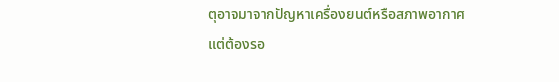ตุอาจมาจากปัญหาเครื่องยนต์หรือสภาพอากาศ แต่ต้องรอ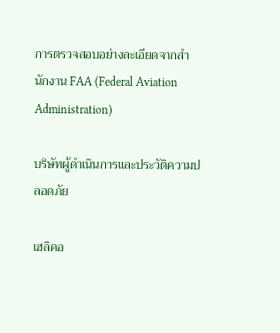การตรวจสอบอย่างละเอียดจากสำนักงาน FAA (Federal Aviation Administration)

บริษัทผู้ดำเนินการและประวัติความปลอดภัย

เฮลิคอ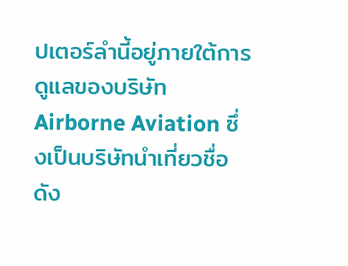ปเตอร์ลำนี้อยู่ภายใต้การดูแลของบริษัท Airborne Aviation ซึ่งเป็นบริษัทนำเที่ยวชื่อดัง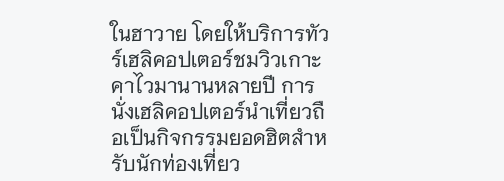ในฮาวาย โดยให้บริการทัวร์เฮลิคอปเตอร์ชมวิวเกาะคาไวมานานหลายปี การนั่งเฮลิคอปเตอร์นำเที่ยวถือเป็นกิจกรรมยอดฮิตสำหรับนักท่องเที่ยว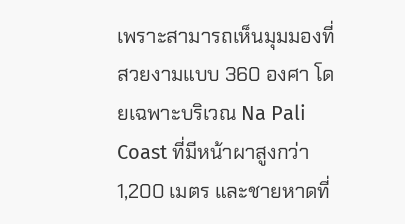เพราะสามารถเห็นมุมมองที่สวยงามแบบ 360 องศา โดยเฉพาะบริเวณ Na Pali Coast ที่มีหน้าผาสูงกว่า 1,200 เมตร และชายหาดที่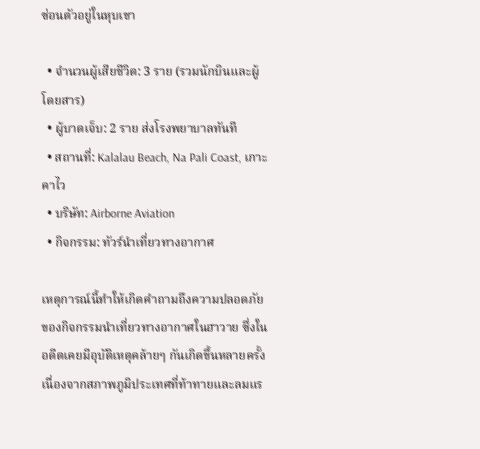ซ่อนตัวอยู่ในหุบเขา

  • จำนวนผู้เสียชีวิต: 3 ราย (รวมนักบินและผู้โดยสาร)
  • ผู้บาดเจ็บ: 2 ราย ส่งโรงพยาบาลทันที
  • สถานที่: Kalalau Beach, Na Pali Coast, เกาะคาไว
  • บริษัท: Airborne Aviation
  • กิจกรรม: ทัวร์นำเที่ยวทางอากาศ

เหตุการณ์นี้ทำให้เกิดคำถามถึงความปลอดภัยของกิจกรรมนำเที่ยวทางอากาศในฮาวาย ซึ่งในอดีตเคยมีอุบัติเหตุคล้ายๆ กันเกิดขึ้นหลายครั้ง เนื่องจากสภาพภูมิประเทศที่ท้าทายและลมแร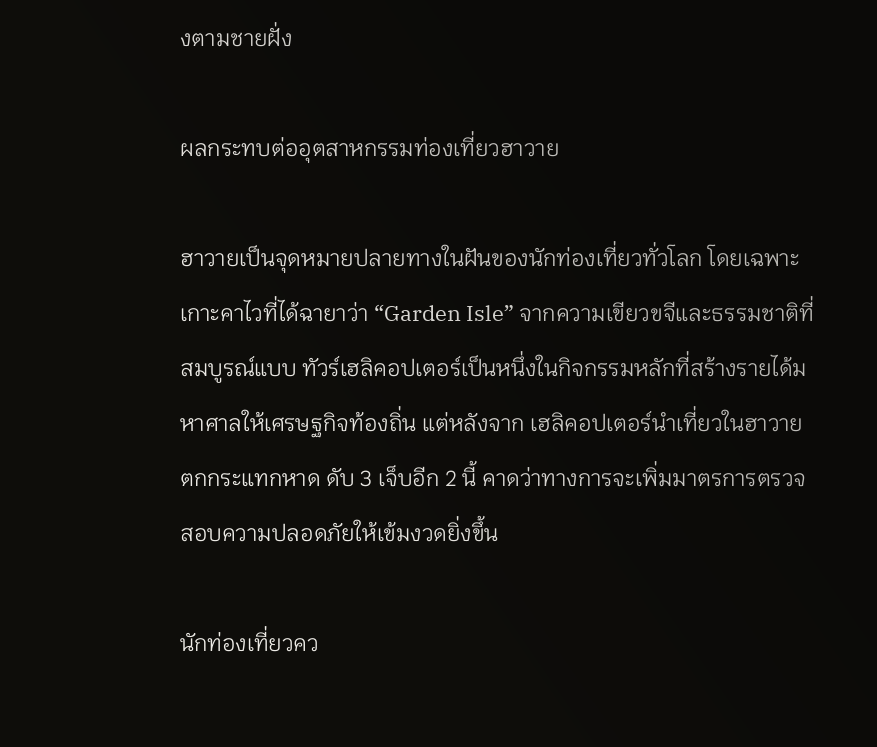งตามชายฝั่ง

ผลกระทบต่ออุตสาหกรรมท่องเที่ยวฮาวาย

ฮาวายเป็นจุดหมายปลายทางในฝันของนักท่องเที่ยวทั่วโลก โดยเฉพาะเกาะคาไวที่ได้ฉายาว่า “Garden Isle” จากความเขียวขจีและธรรมชาติที่สมบูรณ์แบบ ทัวร์เฮลิคอปเตอร์เป็นหนึ่งในกิจกรรมหลักที่สร้างรายได้มหาศาลให้เศรษฐกิจท้องถิ่น แต่หลังจาก เฮลิคอปเตอร์นำเที่ยวในฮาวายตกกระแทกหาด ดับ 3 เจ็บอีก 2 นี้ คาดว่าทางการจะเพิ่มมาตรการตรวจสอบความปลอดภัยให้เข้มงวดยิ่งขึ้น

นักท่องเที่ยวคว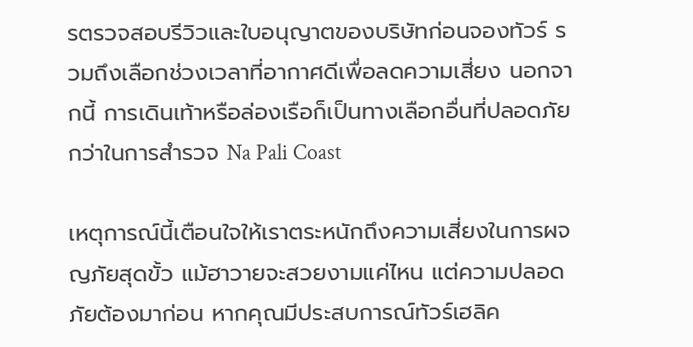รตรวจสอบรีวิวและใบอนุญาตของบริษัทก่อนจองทัวร์ รวมถึงเลือกช่วงเวลาที่อากาศดีเพื่อลดความเสี่ยง นอกจากนี้ การเดินเท้าหรือล่องเรือก็เป็นทางเลือกอื่นที่ปลอดภัยกว่าในการสำรวจ Na Pali Coast

เหตุการณ์นี้เตือนใจให้เราตระหนักถึงความเสี่ยงในการผจญภัยสุดขั้ว แม้ฮาวายจะสวยงามแค่ไหน แต่ความปลอดภัยต้องมาก่อน หากคุณมีประสบการณ์ทัวร์เฮลิค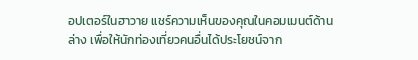อปเตอร์ในฮาวาย แชร์ความเห็นของคุณในคอมเมนต์ด้านล่าง เพื่อให้นักท่องเที่ยวคนอื่นได้ประโยชน์จาก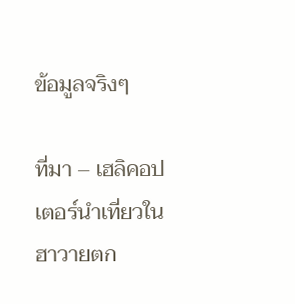ข้อมูลจริงๆ

ที่มา – เฮลิคอปเตอร์นำเที่ยวในฮาวายตก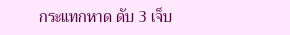กระแทกหาด ดับ 3 เจ็บ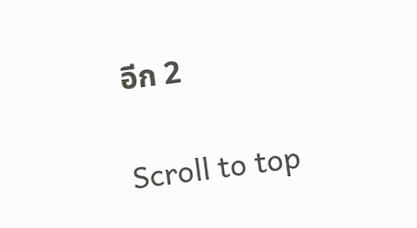อีก 2

Scroll to top